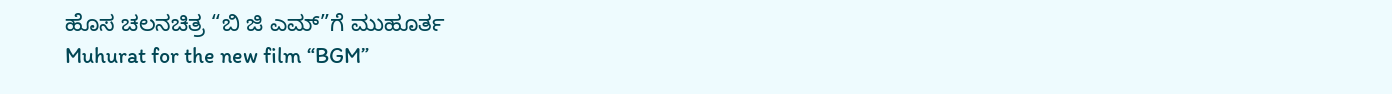ಹೊಸ ಚಲನಚಿತ್ರ “ಬಿ ಜಿ ಎಮ್”ಗೆ ಮುಹೂರ್ತ
Muhurat for the new film “BGM”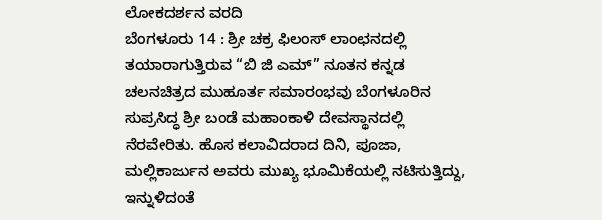ಲೋಕದರ್ಶನ ವರದಿ
ಬೆಂಗಳೂರು 14 : ಶ್ರೀ ಚಕ್ರ ಫಿಲಂಸ್ ಲಾಂಛನದಲ್ಲಿ ತಯಾರಾಗುತ್ತಿರುವ “ಬಿ ಜಿ ಎಮ್” ನೂತನ ಕನ್ನಡ ಚಲನಚಿತ್ರದ ಮುಹೂರ್ತ ಸಮಾರಂಭವು ಬೆಂಗಳೂರಿನ ಸುಪ್ರಸಿದ್ಧ ಶ್ರೀ ಬಂಡೆ ಮಹಾಂಕಾಳಿ ದೇವಸ್ಥಾನದಲ್ಲಿ ನೆರವೇರಿತು. ಹೊಸ ಕಲಾವಿದರಾದ ದಿನಿ, ಪೂಜಾ, ಮಲ್ಲಿಕಾರ್ಜುನ ಅವರು ಮುಖ್ಯ ಭೂಮಿಕೆಯಲ್ಲಿ ನಟಿಸುತ್ತಿದ್ದು, ಇನ್ನುಳಿದಂತೆ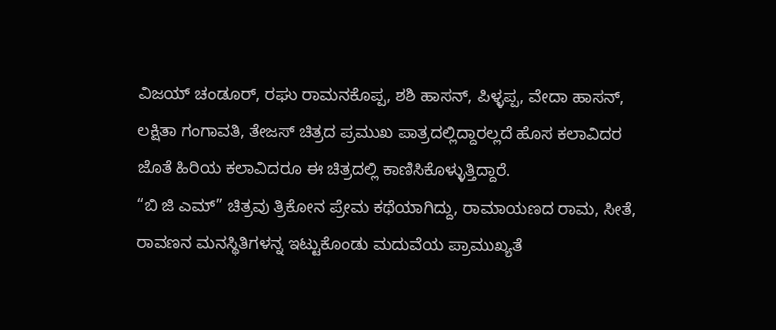ವಿಜಯ್ ಚಂಡೂರ್, ರಘು ರಾಮನಕೊಪ್ಪ, ಶಶಿ ಹಾಸನ್, ಪಿಳ್ಳಪ್ಪ, ವೇದಾ ಹಾಸನ್, ಲಕ್ಷಿತಾ ಗಂಗಾವತಿ, ತೇಜಸ್ ಚಿತ್ರದ ಪ್ರಮುಖ ಪಾತ್ರದಲ್ಲಿದ್ದಾರಲ್ಲದೆ ಹೊಸ ಕಲಾವಿದರ ಜೊತೆ ಹಿರಿಯ ಕಲಾವಿದರೂ ಈ ಚಿತ್ರದಲ್ಲಿ ಕಾಣಿಸಿಕೊಳ್ಳುತ್ತಿದ್ದಾರೆ.
“ಬಿ ಜಿ ಎಮ್” ಚಿತ್ರವು ತ್ರಿಕೋನ ಪ್ರೇಮ ಕಥೆಯಾಗಿದ್ದು, ರಾಮಾಯಣದ ರಾಮ, ಸೀತೆ, ರಾವಣನ ಮನಸ್ಥಿತಿಗಳನ್ನ ಇಟ್ಟುಕೊಂಡು ಮದುವೆಯ ಪ್ರಾಮುಖ್ಯತೆ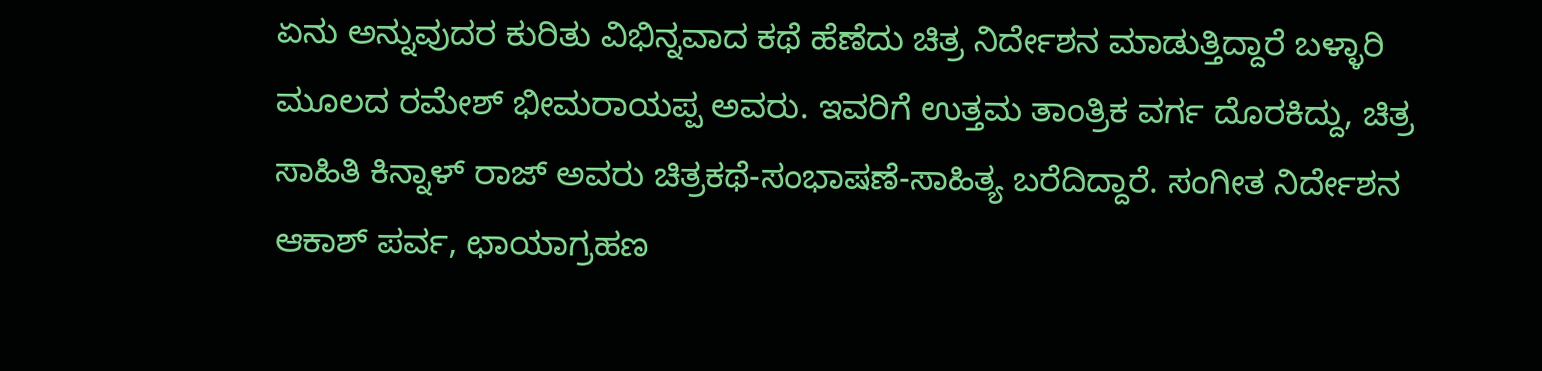ಏನು ಅನ್ನುವುದರ ಕುರಿತು ವಿಭಿನ್ನವಾದ ಕಥೆ ಹೆಣೆದು ಚಿತ್ರ ನಿರ್ದೇಶನ ಮಾಡುತ್ತಿದ್ದಾರೆ ಬಳ್ಳಾರಿ ಮೂಲದ ರಮೇಶ್ ಭೀಮರಾಯಪ್ಪ ಅವರು. ಇವರಿಗೆ ಉತ್ತಮ ತಾಂತ್ರಿಕ ವರ್ಗ ದೊರಕಿದ್ದು, ಚಿತ್ರ ಸಾಹಿತಿ ಕಿನ್ನಾಳ್ ರಾಜ್ ಅವರು ಚಿತ್ರಕಥೆ-ಸಂಭಾಷಣೆ-ಸಾಹಿತ್ಯ ಬರೆದಿದ್ದಾರೆ. ಸಂಗೀತ ನಿರ್ದೇಶನ ಆಕಾಶ್ ಪರ್ವ, ಛಾಯಾಗ್ರಹಣ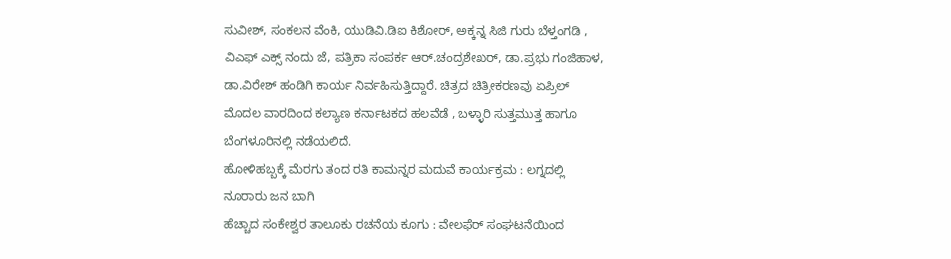ಸುವೀಶ್, ಸಂಕಲನ ವೆಂಕಿ, ಯುಡಿವಿ.ಡಿಐ ಕಿಶೋರ್, ಅಕ್ಕನ್ನ ಸಿಜಿ ಗುರು ಬೆಳ್ತಂಗಡಿ , ವಿಎಫ್ ಎಕ್ಸ್ ನಂದು ಜೆ, ಪತ್ರಿಕಾ ಸಂಪರ್ಕ ಆರ್.ಚಂದ್ರಶೇಖರ್, ಡಾ.ಪ್ರಭು ಗಂಜಿಹಾಳ, ಡಾ.ವಿರೇಶ್ ಹಂಡಿಗಿ ಕಾರ್ಯ ನಿರ್ವಹಿಸುತ್ತಿದ್ದಾರೆ. ಚಿತ್ರದ ಚಿತ್ರೀಕರಣವು ಏಪ್ರಿಲ್ ಮೊದಲ ವಾರದಿಂದ ಕಲ್ಯಾಣ ಕರ್ನಾಟಕದ ಹಲವೆಡೆ , ಬಳ್ಳಾರಿ ಸುತ್ತಮುತ್ತ ಹಾಗೂ ಬೆಂಗಳೂರಿನಲ್ಲಿ ನಡೆಯಲಿದೆ.
ಹೋಳಿಹಬ್ಬಕ್ಕೆ ಮೆರಗು ತಂದ ರತಿ ಕಾಮನ್ನರ ಮದುವೆ ಕಾರ್ಯಕ್ರಮ : ಲಗ್ನದಲ್ಲಿ ನೂರಾರು ಜನ ಬಾಗಿ
ಹೆಚ್ಚಾದ ಸಂಕೇಶ್ವರ ತಾಲೂಕು ರಚನೆಯ ಕೂಗು : ವೇಲಫೆರ್ ಸಂಘಟನೆಯಿಂದ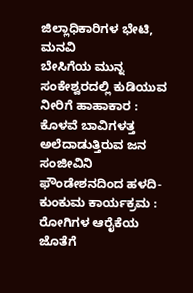ಜಿಲ್ಲಾಧಿಕಾರಿಗಳ ಭೇಟಿ, ಮನವಿ
ಬೇಸಿಗೆಯ ಮುನ್ನ ಸಂಕೇಶ್ವರದಲ್ಲಿ ಕುಡಿಯುವ ನೀರಿಗೆ ಹಾಹಾಕಾರ : ಕೊಳವೆ ಬಾವಿಗಳತ್ತ ಅಲೆದಾಡುತ್ತಿರುವ ಜನ
ಸಂಜೀವಿನಿ ಫೌಂಡೇಶನದಿಂದ ಹಳದಿ-ಕುಂಕುಮ ಕಾರ್ಯಕ್ರಮ : ರೋಗಿಗಳ ಆರೈಕೆಯ ಜೊತೆಗೆ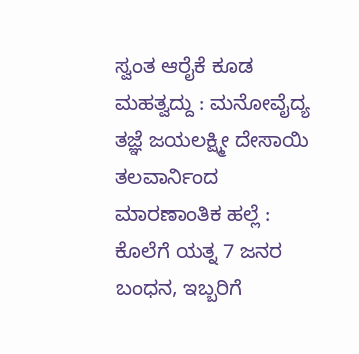ಸ್ವಂತ ಆರೈಕೆ ಕೂಡ ಮಹತ್ವದ್ದು : ಮನೋವೈದ್ಯ ತಜ್ಞೆ ಜಯಲಕ್ಷ್ಮೀ ದೇಸಾಯಿ
ತಲವಾರ್ನಿಂದ ಮಾರಣಾಂತಿಕ ಹಲ್ಲೆ : ಕೊಲೆಗೆ ಯತ್ನ 7 ಜನರ ಬಂಧನ, ಇಬ್ಬರಿಗೆ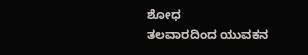ಶೋಧ
ತಲವಾರದಿಂದ ಯುವಕನ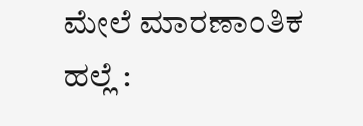ಮೇಲೆ ಮಾರಣಾಂತಿಕ ಹಲ್ಲೆ :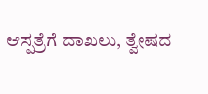ಆಸ್ಪತ್ರೆಗೆ ದಾಖಲು, ತ್ವೇಷದ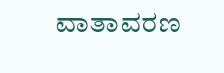ವಾತಾವರಣ